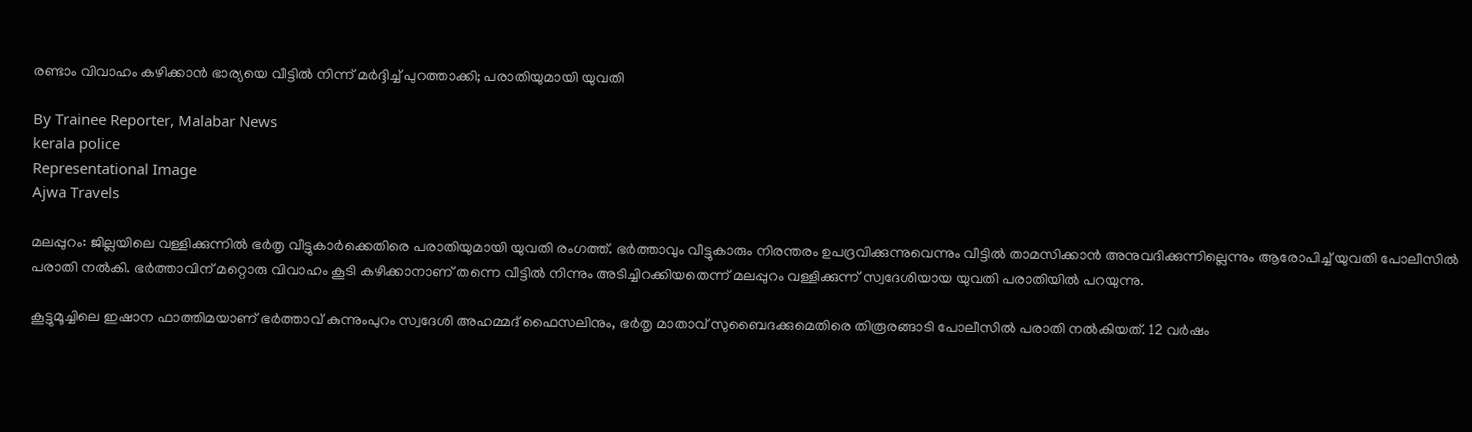രണ്ടാം വിവാഹം കഴിക്കാൻ ഭാര്യയെ വീട്ടിൽ നിന്ന് മർദ്ദിച്ച് പുറത്താക്കി; പരാതിയുമായി യുവതി

By Trainee Reporter, Malabar News
kerala police
Representational Image
Ajwa Travels

മലപ്പുറം: ജില്ലയിലെ വള്ളിക്കുന്നിൽ ഭർതൃ വീട്ടുകാർക്കെതിരെ പരാതിയുമായി യുവതി രംഗത്ത്. ഭർത്താവും വീട്ടുകാരും നിരന്തരം ഉപദ്രവിക്കുന്നുവെന്നും വീട്ടിൽ താമസിക്കാൻ അനുവദിക്കുന്നില്ലെന്നും ആരോപിച്ച് യുവതി പോലീസിൽ പരാതി നൽകി. ഭർത്താവിന് മറ്റൊരു വിവാഹം കൂടി കഴിക്കാനാണ് തന്നെ വീട്ടിൽ നിന്നും അടിച്ചിറക്കിയതെന്ന് മലപ്പുറം വള്ളിക്കുന്ന് സ്വദേശിയായ യുവതി പരാതിയിൽ പറയുന്നു.

കൂട്ടുമൂച്ചിലെ ഇഷാന ഫാത്തിമയാണ് ഭർത്താവ് കുന്നുംപുറം സ്വദേശി അഹമ്മദ് ഫൈസലിനും, ഭർതൃ മാതാവ് സുബൈദക്കുമെതിരെ തിരൂരങ്ങാടി പോലീസിൽ പരാതി നൽകിയത്. 12 വർഷം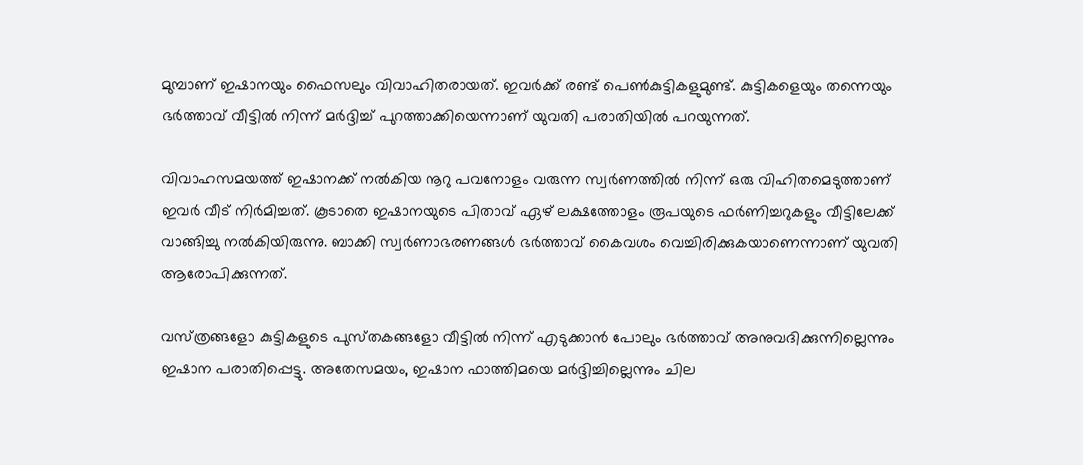മുമ്പാണ് ഇഷാനയും ഫൈസലും വിവാഹിതരായത്. ഇവർക്ക് രണ്ട് പെൺകുട്ടികളുമുണ്ട്. കുട്ടികളെയും തന്നെയും ഭർത്താവ് വീട്ടിൽ നിന്ന് മർദ്ദിച്ച് പുറത്താക്കിയെന്നാണ് യുവതി പരാതിയിൽ പറയുന്നത്.

വിവാഹസമയത്ത് ഇഷാനക്ക് നൽകിയ നൂറു പവനോളം വരുന്ന സ്വർണത്തിൽ നിന്ന് ഒരു വിഹിതമെടുത്താണ് ഇവർ വീട് നിർമിച്ചത്. കൂടാതെ ഇഷാനയുടെ പിതാവ് ഏഴ് ലക്ഷത്തോളം രൂപയുടെ ഫർണിച്ചറുകളും വീട്ടിലേക്ക് വാങ്ങിച്ചു നൽകിയിരുന്നു. ബാക്കി സ്വർണാഭരണങ്ങൾ ഭർത്താവ് കൈവശം വെച്ചിരിക്കുകയാണെന്നാണ് യുവതി ആരോപിക്കുന്നത്.

വസ്‌ത്രങ്ങളോ കുട്ടികളുടെ പുസ്‌തകങ്ങളോ വീട്ടിൽ നിന്ന് എടുക്കാൻ പോലും ഭർത്താവ് അനുവദിക്കുന്നില്ലെന്നും ഇഷാന പരാതിപ്പെട്ടു. അതേസമയം, ഇഷാന ഫാത്തിമയെ മർദ്ദിച്ചില്ലെന്നും ചില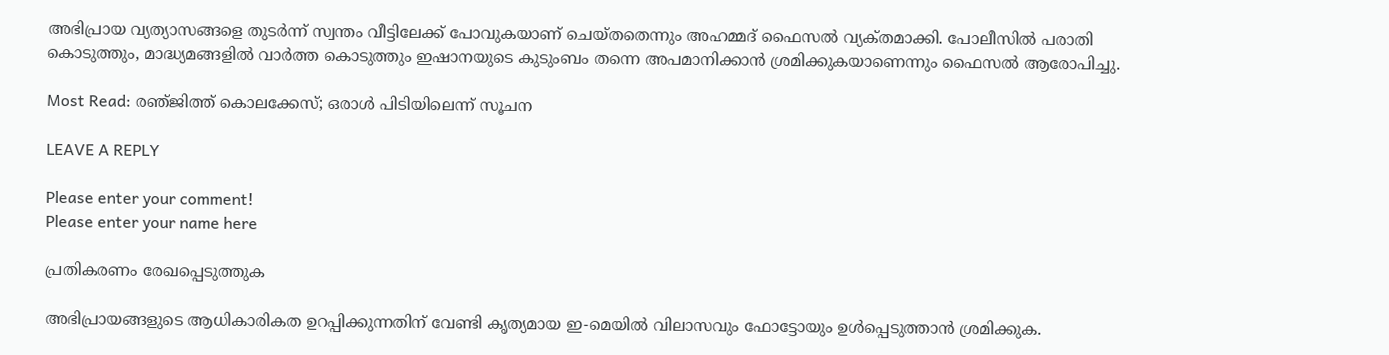അഭിപ്രായ വ്യത്യാസങ്ങളെ തുടർന്ന് സ്വന്തം വീട്ടിലേക്ക് പോവുകയാണ് ചെയ്‌തതെന്നും അഹമ്മദ് ഫൈസൽ വ്യക്‌തമാക്കി. പോലീസിൽ പരാതി കൊടുത്തും, മാദ്ധ്യമങ്ങളിൽ വാർത്ത കൊടുത്തും ഇഷാനയുടെ കുടുംബം തന്നെ അപമാനിക്കാൻ ശ്രമിക്കുകയാണെന്നും ഫൈസൽ ആരോപിച്ചു.

Most Read: രഞ്‌ജിത്ത് കൊലക്കേസ്; ഒരാൾ പിടിയിലെന്ന് സൂചന

LEAVE A REPLY

Please enter your comment!
Please enter your name here

പ്രതികരണം രേഖപ്പെടുത്തുക

അഭിപ്രായങ്ങളുടെ ആധികാരികത ഉറപ്പിക്കുന്നതിന് വേണ്ടി കൃത്യമായ ഇ-മെയിൽ വിലാസവും ഫോട്ടോയും ഉൾപ്പെടുത്താൻ ശ്രമിക്കുക.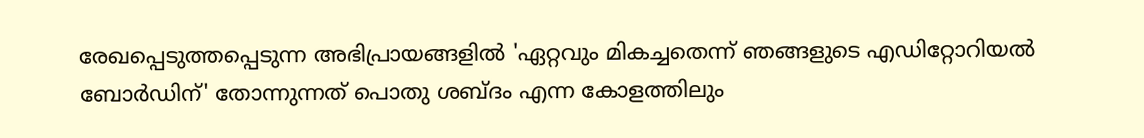രേഖപ്പെടുത്തപ്പെടുന്ന അഭിപ്രായങ്ങളിൽ 'ഏറ്റവും മികച്ചതെന്ന് ഞങ്ങളുടെ എഡിറ്റോറിയൽ ബോർഡിന്' തോന്നുന്നത് പൊതു ശബ്‌ദം എന്ന കോളത്തിലും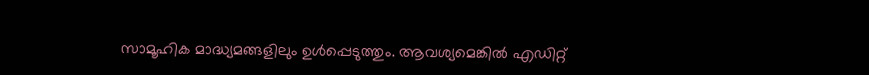സാമൂഹിക മാദ്ധ്യമങ്ങളിലും ഉൾപ്പെടുത്തും. ആവശ്യമെങ്കിൽ എഡിറ്റ്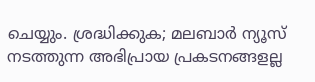ചെയ്യും. ശ്രദ്ധിക്കുക; മലബാർ ന്യൂസ് നടത്തുന്ന അഭിപ്രായ പ്രകടനങ്ങളല്ല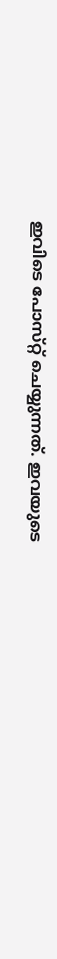ഇവിടെ പോസ്‌റ്റ് ചെയ്യുന്നത്. ഇവയുടെ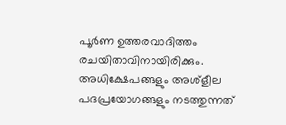പൂർണ ഉത്തരവാദിത്തം രചയിതാവിനായിരിക്കും. അധിക്ഷേപങ്ങളും അശ്‌ളീല പദപ്രയോഗങ്ങളും നടത്തുന്നത്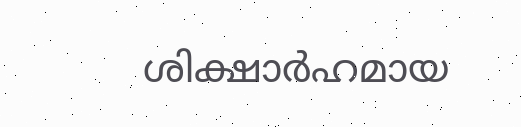ശിക്ഷാർഹമായ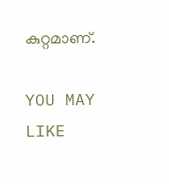കുറ്റമാണ്.

YOU MAY LIKE